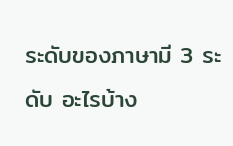ระดับของภาษามี 3 ระดับ อะไรบ้าง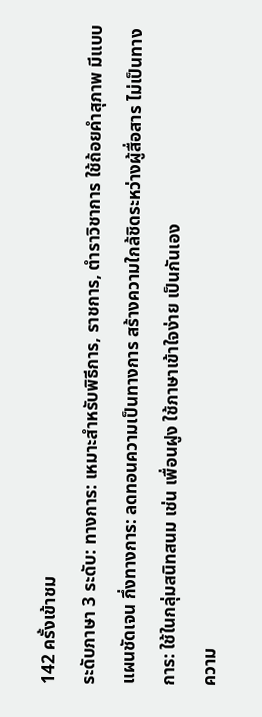142 ครั้งเข้าชม
ระดับภาษา 3 ระดับ: ทางการ: เหมาะสำหรับพิธีการ, ราชการ, ตำราวิชาการ ใช้ถ้อยคำสุภาพ มีแบบแผนชัดเจน กึ่งทางการ: ลดทอนความเป็นทางการ สร้างความใกล้ชิดระหว่างผู้สื่อสาร ไม่เป็นทางการ: ใช้ในกลุ่มสนิทสนม เช่น เพื่อนฝูง ใช้ภาษาเข้าใจง่าย เป็นกันเอง
ความ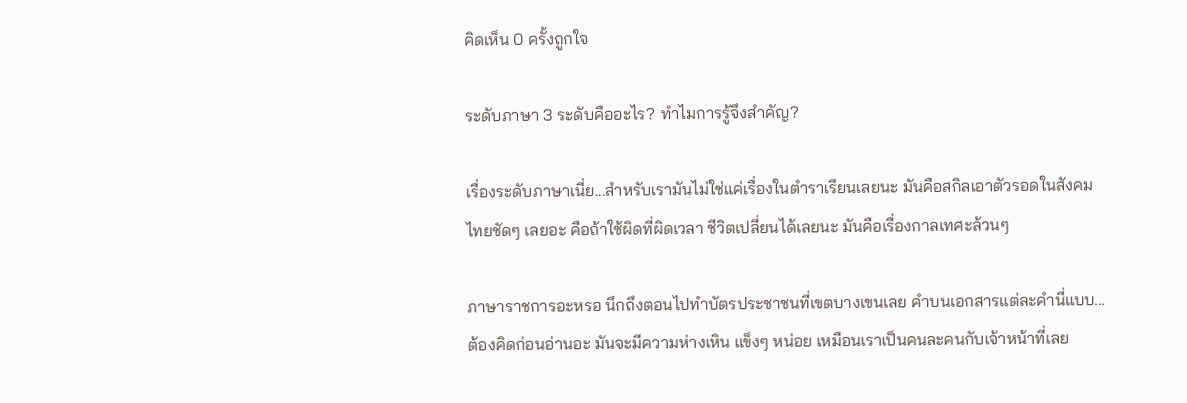คิดเห็น 0 ครั้งถูกใจ

ระดับภาษา 3 ระดับคืออะไร? ทำไมการรู้จึงสำคัญ?

เรื่องระดับภาษาเนี่ย...สำหรับเรามันไม่ใช่แค่เรื่องในตำราเรียนเลยนะ มันคือสกิลเอาตัวรอดในสังคมไทยชัดๆ เลยอะ คือถ้าใช้ผิดที่ผิดเวลา ชีวิตเปลี่ยนได้เลยนะ มันคือเรื่องกาลเทศะล้วนๆ

ภาษาราชการอะหรอ นึกถึงตอนไปทำบัตรประชาชนที่เขตบางเขนเลย คำบนเอกสารแต่ละคำนี่แบบ... ต้องคิดก่อนอ่านอะ มันจะมีความห่างเหิน แข็งๆ หน่อย เหมือนเราเป็นคนละคนกับเจ้าหน้าที่เลย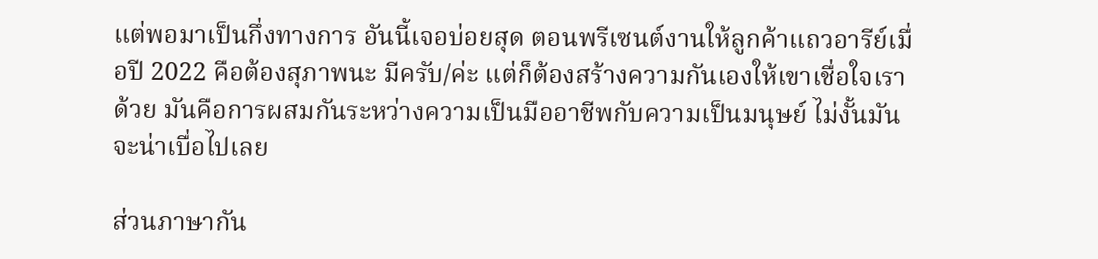แต่พอมาเป็นกึ่งทางการ อันนี้เจอบ่อยสุด ตอนพรีเซนต์งานให้ลูกค้าแถวอารีย์เมื่อปี 2022 คือต้องสุภาพนะ มีครับ/ค่ะ แต่ก็ต้องสร้างความกันเองให้เขาเชื่อใจเราด้วย มันคือการผสมกันระหว่างความเป็นมืออาชีพกับความเป็นมนุษย์ ไม่งั้นมันจะน่าเบื่อไปเลย

ส่วนภาษากัน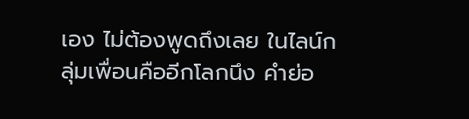เอง ไม่ต้องพูดถึงเลย ในไลน์กลุ่มเพื่อนคืออีกโลกนึง คำย่อ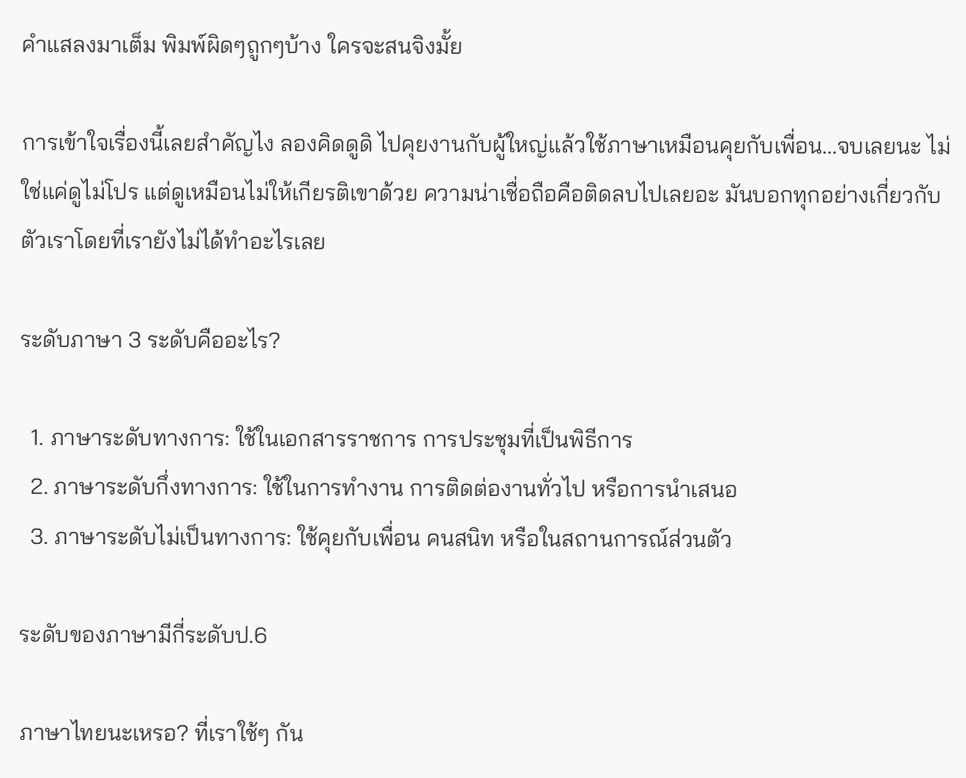คำแสลงมาเต็ม พิมพ์ผิดๆถูกๆบ้าง ใครจะสนจิงมั้ย

การเข้าใจเรื่องนี้เลยสำคัญไง ลองคิดดูดิ ไปคุยงานกับผู้ใหญ่แล้วใช้ภาษาเหมือนคุยกับเพื่อน...จบเลยนะ ไม่ใช่แค่ดูไม่โปร แต่ดูเหมือนไม่ให้เกียรติเขาด้วย ความน่าเชื่อถือคือติดลบไปเลยอะ มันบอกทุกอย่างเกี่ยวกับตัวเราโดยที่เรายังไม่ได้ทำอะไรเลย

ระดับภาษา 3 ระดับคืออะไร?

  1. ภาษาระดับทางการ: ใช้ในเอกสารราชการ การประชุมที่เป็นพิธีการ
  2. ภาษาระดับกึ่งทางการ: ใช้ในการทำงาน การติดต่องานทั่วไป หรือการนำเสนอ
  3. ภาษาระดับไม่เป็นทางการ: ใช้คุยกับเพื่อน คนสนิท หรือในสถานการณ์ส่วนตัว

ระดับของภาษามีกี่ระดับป.6

ภาษาไทยนะเหรอ? ที่เราใช้ๆ กัน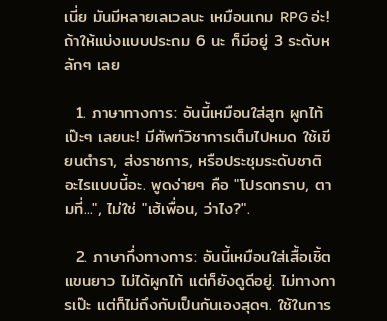เนี่ย มันมีหลายเลเวลนะ เหมือนเกม RPG อ่ะ! ถ้าให้แบ่งแบบประถม 6 นะ ก็มีอยู่ 3 ระดับหลักๆ เลย

  1. ภาษาทางการ: อันนี้เหมือนใส่สูท ผูกไท้เป๊ะๆ เลยนะ! มีศัพท์วิชาการเต็มไปหมด ใช้เขียนตำรา, ส่งราชการ, หรือประชุมระดับชาติ อะไรแบบนี้อะ. พูดง่ายๆ คือ "โปรดทราบ, ตามที่...", ไม่ใช่ "เฮ้เพื่อน, ว่าไง?".

  2. ภาษากึ่งทางการ: อันนี้เหมือนใส่เสื้อเชิ้ตแขนยาว ไม่ได้ผูกไท้ แต่ก็ยังดูดีอยู่. ไม่ทางการเป๊ะ แต่ก็ไม่ถึงกับเป็นกันเองสุดๆ. ใช้ในการ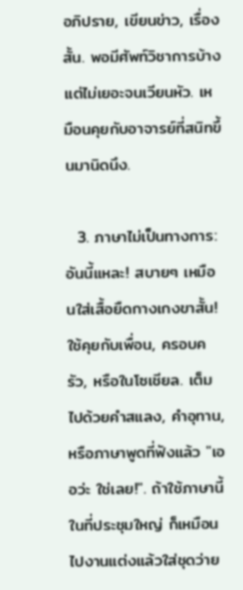อภิปราย, เขียนข่าว, เรื่องสั้น. พอมีศัพท์วิชาการบ้าง แต่ไม่เยอะจนเวียนหัว. เหมือนคุยกับอาจารย์ที่สนิทขึ้นมานิดนึง.

  3. ภาษาไม่เป็นทางการ: อันนี้แหละ! สบายๆ เหมือนใส่เสื้อยืดกางเกงขาสั้น! ใช้คุยกับเพื่อน, ครอบครัว, หรือในโซเชียล. เต็มไปด้วยคำสแลง, คำอุทาน, หรือภาษาพูดที่ฟังแล้ว "เออว่ะ ใช่เลย!". ถ้าใช้ภาษานี้ในที่ประชุมใหญ่ ก็เหมือนไปงานแต่งแล้วใส่ชุดว่าย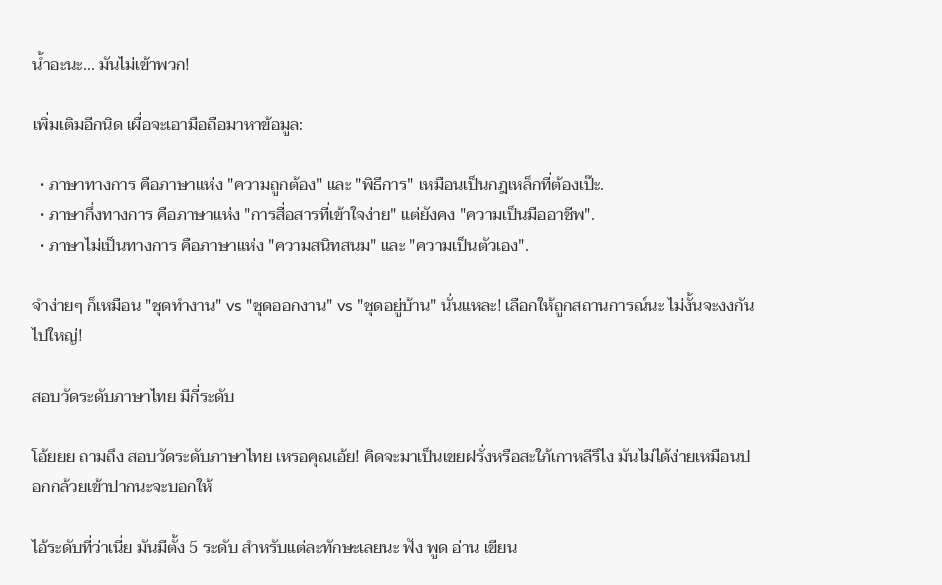น้ำอะนะ... มันไม่เข้าพวก!

เพิ่มเติมอีกนิด เผื่อจะเอามือถือมาหาข้อมูล:

  • ภาษาทางการ คือภาษาแห่ง "ความถูกต้อง" และ "พิธีการ" เหมือนเป็นกฎเหล็กที่ต้องเป๊ะ.
  • ภาษากึ่งทางการ คือภาษาแห่ง "การสื่อสารที่เข้าใจง่าย" แต่ยังคง "ความเป็นมืออาชีพ".
  • ภาษาไม่เป็นทางการ คือภาษาแห่ง "ความสนิทสนม" และ "ความเป็นตัวเอง".

จำง่ายๆ ก็เหมือน "ชุดทำงาน" vs "ชุดออกงาน" vs "ชุดอยู่บ้าน" นั่นแหละ! เลือกให้ถูกสถานการณ์นะ ไม่งั้นจะงงกันไปใหญ่!

สอบวัดระดับภาษาไทย มีกี่ระดับ

โอ้ยยย ถามถึง สอบวัดระดับภาษาไทย เหรอคุณเอ้ย! คิดจะมาเป็นเขยฝรั่งหรือสะใภ้เกาหลีรึไง มันไม่ได้ง่ายเหมือนปอกกล้วยเข้าปากนะจะบอกให้

ไอ้ระดับที่ว่าเนี่ย มันมีตั้ง 5 ระดับ สำหรับแต่ละทักษะเลยนะ ฟัง พูด อ่าน เขียน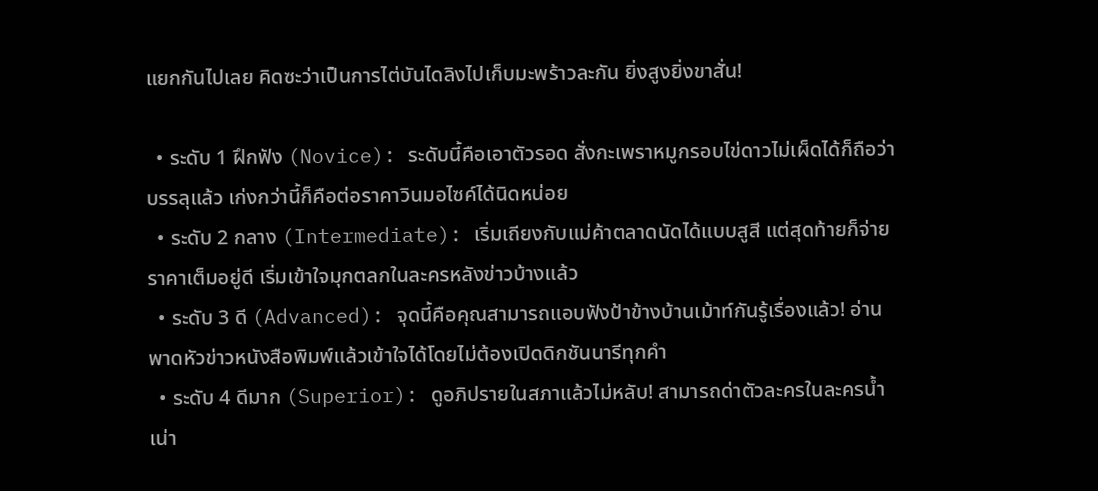แยกกันไปเลย คิดซะว่าเป็นการไต่บันไดลิงไปเก็บมะพร้าวละกัน ยิ่งสูงยิ่งขาสั่น!

  • ระดับ 1 ฝึกฟัง (Novice): ระดับนี้คือเอาตัวรอด สั่งกะเพราหมูกรอบไข่ดาวไม่เผ็ดได้ก็ถือว่าบรรลุแล้ว เก่งกว่านี้ก็คือต่อราคาวินมอไซค์ได้นิดหน่อย
  • ระดับ 2 กลาง (Intermediate): เริ่มเถียงกับแม่ค้าตลาดนัดได้แบบสูสี แต่สุดท้ายก็จ่ายราคาเต็มอยู่ดี เริ่มเข้าใจมุกตลกในละครหลังข่าวบ้างแล้ว
  • ระดับ 3 ดี (Advanced): จุดนี้คือคุณสามารถแอบฟังป้าข้างบ้านเม้าท์กันรู้เรื่องแล้ว! อ่านพาดหัวข่าวหนังสือพิมพ์แล้วเข้าใจได้โดยไม่ต้องเปิดดิกชันนารีทุกคำ
  • ระดับ 4 ดีมาก (Superior): ดูอภิปรายในสภาแล้วไม่หลับ! สามารถด่าตัวละครในละครน้ำเน่า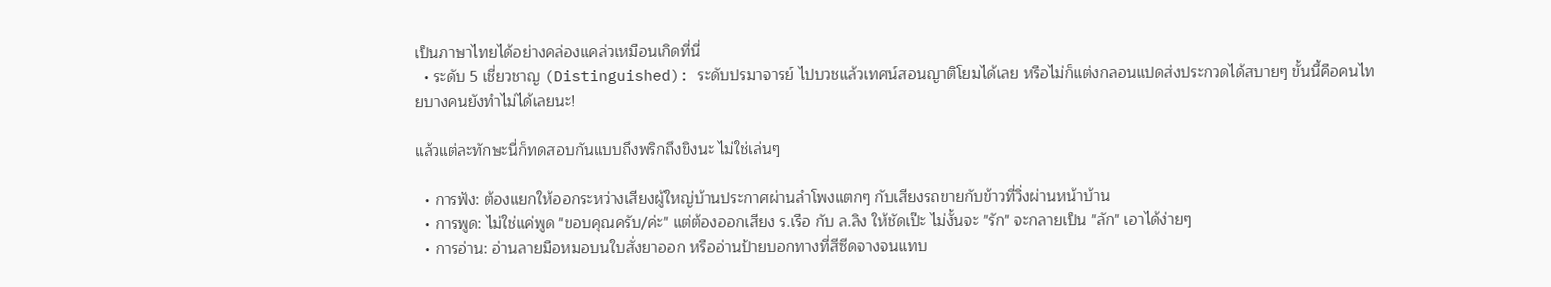เป็นภาษาไทยได้อย่างคล่องแคล่วเหมือนเกิดที่นี่
  • ระดับ 5 เชี่ยวชาญ (Distinguished): ระดับปรมาจารย์ ไปบวชแล้วเทศน์สอนญาติโยมได้เลย หรือไม่ก็แต่งกลอนแปดส่งประกวดได้สบายๆ ขั้นนี้คือคนไทยบางคนยังทำไม่ได้เลยนะ!

แล้วแต่ละทักษะนี่ก็ทดสอบกันแบบถึงพริกถึงขิงนะ ไม่ใช่เล่นๆ

  • การฟัง: ต้องแยกให้ออกระหว่างเสียงผู้ใหญ่บ้านประกาศผ่านลำโพงแตกๆ กับเสียงรถขายกับข้าวที่วิ่งผ่านหน้าบ้าน
  • การพูด: ไม่ใช่แค่พูด "ขอบคุณครับ/ค่ะ" แต่ต้องออกเสียง ร.เรือ กับ ล.ลิง ให้ชัดเป๊ะ ไม่งั้นจะ "รัก" จะกลายเป็น "ลัก" เอาได้ง่ายๆ
  • การอ่าน: อ่านลายมือหมอบนใบสั่งยาออก หรืออ่านป้ายบอกทางที่สีซีดจางจนแทบ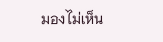มองไม่เห็น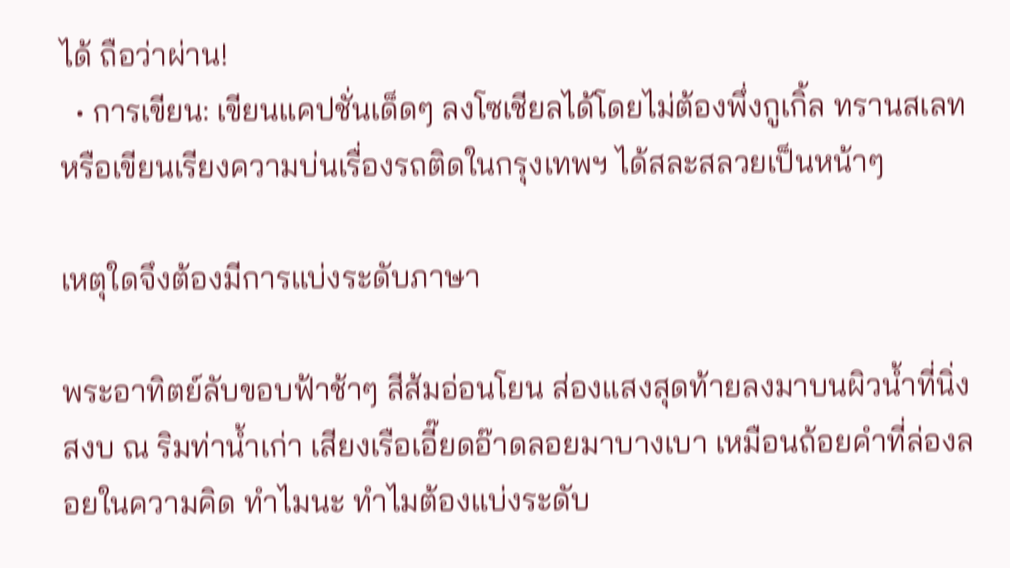ได้ ถือว่าผ่าน!
  • การเขียน: เขียนแคปชั่นเด็ดๆ ลงโซเชียลได้โดยไม่ต้องพึ่งกูเกิ้ล ทรานสเลท หรือเขียนเรียงความบ่นเรื่องรถติดในกรุงเทพฯ ได้สละสลวยเป็นหน้าๆ

เหตุใดจึงต้องมีการแบ่งระดับภาษา

พระอาทิตย์ลับขอบฟ้าช้าๆ สีส้มอ่อนโยน ส่องแสงสุดท้ายลงมาบนผิวน้ำที่นิ่งสงบ ณ ริมท่าน้ำเก่า เสียงเรือเอี๊ยดอ๊าดลอยมาบางเบา เหมือนถ้อยคำที่ล่องลอยในความคิด ทำไมนะ ทำไมต้องแบ่งระดับ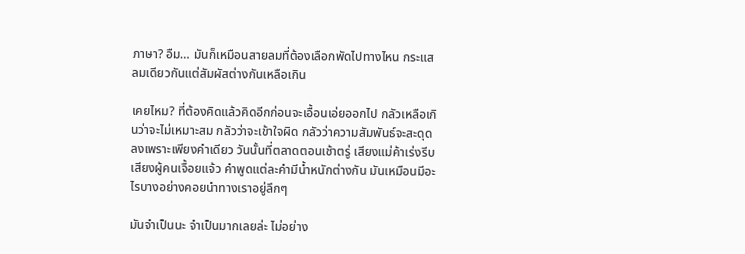ภาษา? อืม… มันก็เหมือนสายลมที่ต้องเลือกพัดไปทางไหน กระแสลมเดียวกันแต่สัมผัสต่างกันเหลือเกิน

เคยไหม? ที่ต้องคิดแล้วคิดอีกก่อนจะเอื้อนเอ่ยออกไป กลัวเหลือเกินว่าจะไม่เหมาะสม กลัวว่าจะเข้าใจผิด กลัวว่าความสัมพันธ์จะสะดุดลงเพราะเพียงคำเดียว วันนั้นที่ตลาดตอนเช้าตรู่ เสียงแม่ค้าเร่งรีบ เสียงผู้คนเจื้อยแจ้ว คำพูดแต่ละคำมีน้ำหนักต่างกัน มันเหมือนมีอะไรบางอย่างคอยนำทางเราอยู่ลึกๆ

มันจำเป็นนะ จำเป็นมากเลยล่ะ ไม่อย่าง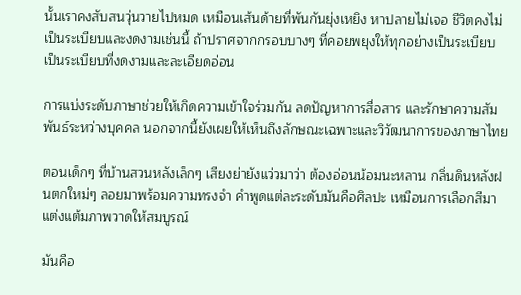นั้นเราคงสับสนวุ่นวายไปหมด เหมือนเส้นด้ายที่พันกันยุ่งเหยิง หาปลายไม่เจอ ชีวิตคงไม่เป็นระเบียบและงดงามเช่นนี้ ถ้าปราศจากกรอบบางๆ ที่คอยพยุงให้ทุกอย่างเป็นระเบียบ เป็นระเบียบที่งดงามและละเอียดอ่อน

การแบ่งระดับภาษาช่วยให้เกิดความเข้าใจร่วมกัน ลดปัญหาการสื่อสาร และรักษาความสัมพันธ์ระหว่างบุคคล นอกจากนี้ยังเผยให้เห็นถึงลักษณะเฉพาะและวิวัฒนาการของภาษาไทย

ตอนเด็กๆ ที่บ้านสวนหลังเล็กๆ เสียงย่ายังแว่วมาว่า ต้องอ่อนน้อมนะหลาน กลิ่นดินหลังฝนตกใหม่ๆ ลอยมาพร้อมความทรงจำ คำพูดแต่ละระดับมันคือศิลปะ เหมือนการเลือกสีมาแต่งแต้มภาพวาดให้สมบูรณ์

มันคือ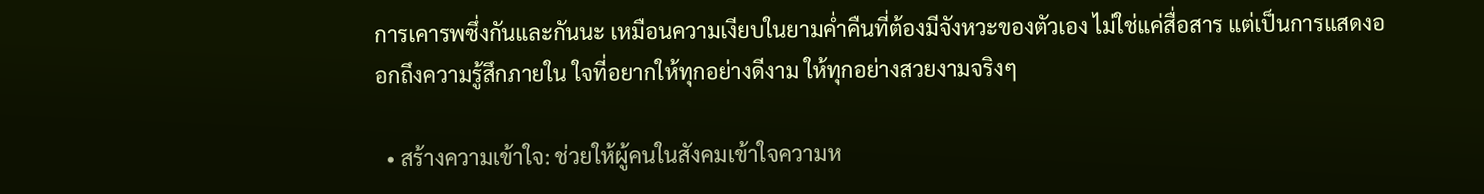การเคารพซึ่งกันและกันนะ เหมือนความเงียบในยามค่ำคืนที่ต้องมีจังหวะของตัวเอง ไม่ใช่แค่สื่อสาร แต่เป็นการแสดงออกถึงความรู้สึกภายใน ใจที่อยากให้ทุกอย่างดีงาม ให้ทุกอย่างสวยงามจริงๆ

  • สร้างความเข้าใจ: ช่วยให้ผู้คนในสังคมเข้าใจความห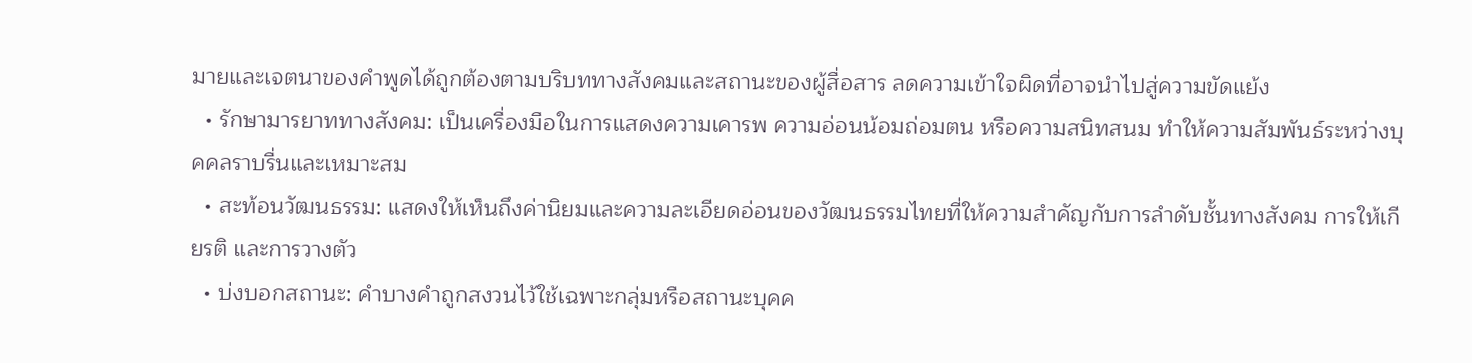มายและเจตนาของคำพูดได้ถูกต้องตามบริบททางสังคมและสถานะของผู้สื่อสาร ลดความเข้าใจผิดที่อาจนำไปสู่ความขัดแย้ง
  • รักษามารยาททางสังคม: เป็นเครื่องมือในการแสดงความเคารพ ความอ่อนน้อมถ่อมตน หรือความสนิทสนม ทำให้ความสัมพันธ์ระหว่างบุคคลราบรื่นและเหมาะสม
  • สะท้อนวัฒนธรรม: แสดงให้เห็นถึงค่านิยมและความละเอียดอ่อนของวัฒนธรรมไทยที่ให้ความสำคัญกับการลำดับชั้นทางสังคม การให้เกียรติ และการวางตัว
  • บ่งบอกสถานะ: คำบางคำถูกสงวนไว้ใช้เฉพาะกลุ่มหรือสถานะบุคค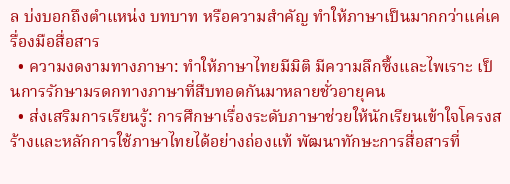ล บ่งบอกถึงตำแหน่ง บทบาท หรือความสำคัญ ทำให้ภาษาเป็นมากกว่าแค่เครื่องมือสื่อสาร
  • ความงดงามทางภาษา: ทำให้ภาษาไทยมีมิติ มีความลึกซึ้งและไพเราะ เป็นการรักษามรดกทางภาษาที่สืบทอดกันมาหลายชั่วอายุคน
  • ส่งเสริมการเรียนรู้: การศึกษาเรื่องระดับภาษาช่วยให้นักเรียนเข้าใจโครงสร้างและหลักการใช้ภาษาไทยได้อย่างถ่องแท้ พัฒนาทักษะการสื่อสารที่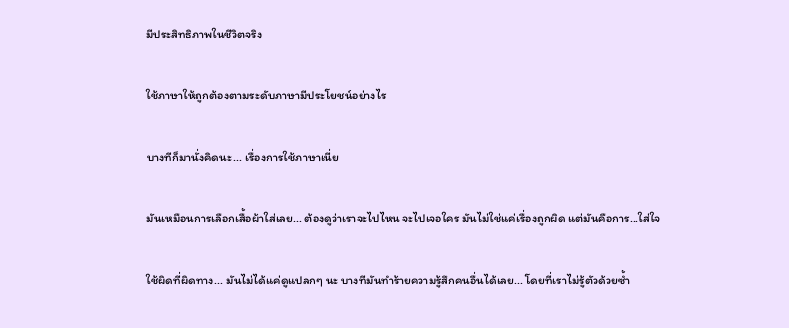มีประสิทธิภาพในชีวิตจริง

ใช้ภาษาให้ถูกต้องตามระดับภาษามีประโยชน์อย่างไร

บางทีก็มานั่งคิดนะ... เรื่องการใช้ภาษาเนี่ย

มันเหมือนการเลือกเสื้อผ้าใส่เลย... ต้องดูว่าเราจะไปไหน จะไปเจอใคร มันไม่ใช่แค่เรื่องถูกผิด แต่มันคือการ...ใส่ใจ

ใช้ผิดที่ผิดทาง... มันไม่ได้แค่ดูแปลกๆ นะ บางทีมันทำร้ายความรู้สึกคนอื่นได้เลย... โดยที่เราไม่รู้ตัวด้วยซ้ำ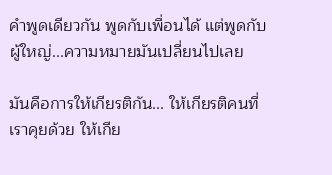คำพูดเดียวกัน พูดกับเพื่อนได้ แต่พูดกับผู้ใหญ่...ความหมายมันเปลี่ยนไปเลย

มันคือการให้เกียรติกัน... ให้เกียรติคนที่เราคุยด้วย ให้เกีย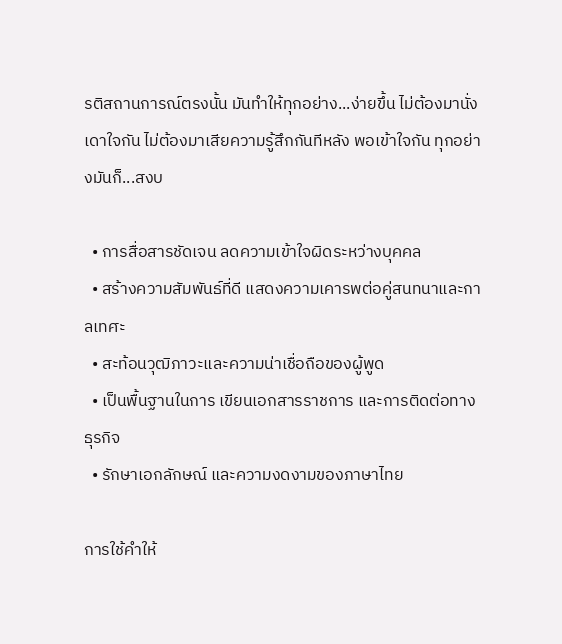รติสถานการณ์ตรงนั้น มันทำให้ทุกอย่าง...ง่ายขึ้น ไม่ต้องมานั่งเดาใจกัน ไม่ต้องมาเสียความรู้สึกกันทีหลัง พอเข้าใจกัน ทุกอย่างมันก็...สงบ

  • การสื่อสารชัดเจน ลดความเข้าใจผิดระหว่างบุคคล
  • สร้างความสัมพันธ์ที่ดี แสดงความเคารพต่อคู่สนทนาและกาลเทศะ
  • สะท้อนวุฒิภาวะและความน่าเชื่อถือของผู้พูด
  • เป็นพื้นฐานในการ เขียนเอกสารราชการ และการติดต่อทางธุรกิจ
  • รักษาเอกลักษณ์ และความงดงามของภาษาไทย

การใช้คําให้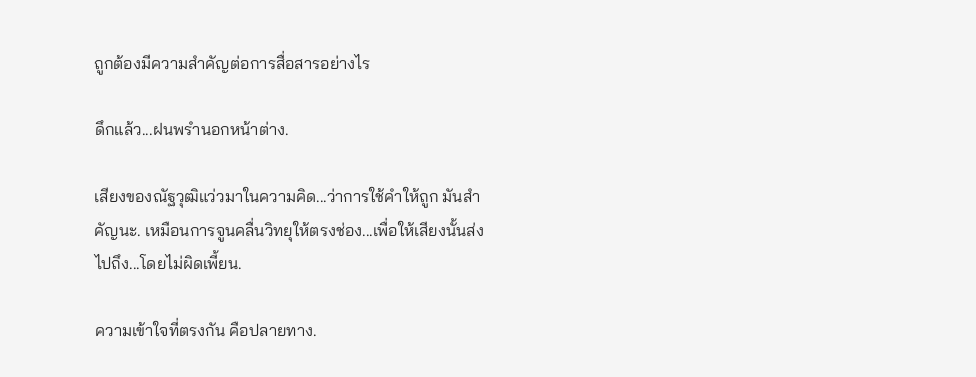ถูกต้องมีความสําคัญต่อการสื่อสารอย่างไร

ดึกแล้ว...ฝนพรำนอกหน้าต่าง.

เสียงของณัฐวุฒิแว่วมาในความคิด...ว่าการใช้คำให้ถูก มันสำคัญนะ. เหมือนการจูนคลื่นวิทยุให้ตรงช่อง...เพื่อให้เสียงนั้นส่งไปถึง...โดยไม่ผิดเพี้ยน.

ความเข้าใจที่ตรงกัน คือปลายทาง.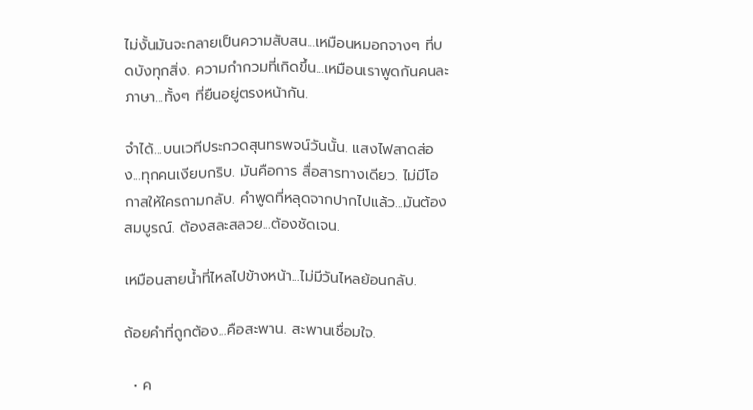ไม่งั้นมันจะกลายเป็นความสับสน...เหมือนหมอกจางๆ ที่บดบังทุกสิ่ง. ความกำกวมที่เกิดขึ้น...เหมือนเราพูดกันคนละภาษา...ทั้งๆ ที่ยืนอยู่ตรงหน้ากัน.

จำได้...บนเวทีประกวดสุนทรพจน์วันนั้น. แสงไฟสาดส่อง...ทุกคนเงียบกริบ. มันคือการ สื่อสารทางเดียว. ไม่มีโอกาสให้ใครถามกลับ. คำพูดที่หลุดจากปากไปแล้ว...มันต้องสมบูรณ์. ต้องสละสลวย...ต้องชัดเจน.

เหมือนสายน้ำที่ไหลไปข้างหน้า...ไม่มีวันไหลย้อนกลับ.

ถ้อยคำที่ถูกต้อง...คือสะพาน. สะพานเชื่อมใจ.

  • ค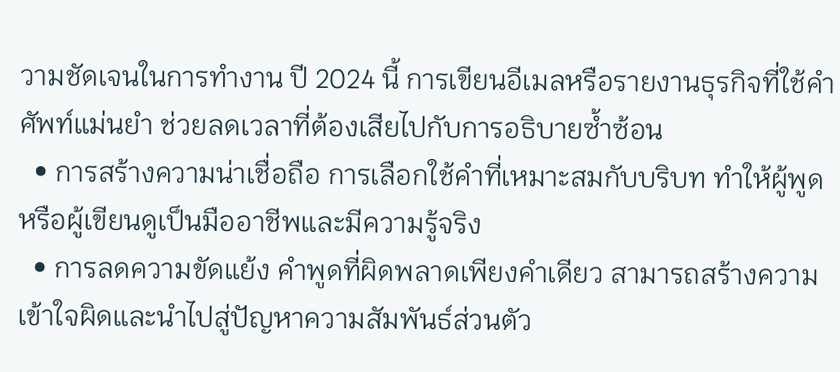วามชัดเจนในการทำงาน ปี 2024 นี้ การเขียนอีเมลหรือรายงานธุรกิจที่ใช้คำศัพท์แม่นยำ ช่วยลดเวลาที่ต้องเสียไปกับการอธิบายซ้ำซ้อน
  • การสร้างความน่าเชื่อถือ การเลือกใช้คำที่เหมาะสมกับบริบท ทำให้ผู้พูดหรือผู้เขียนดูเป็นมืออาชีพและมีความรู้จริง
  • การลดความขัดแย้ง คำพูดที่ผิดพลาดเพียงคำเดียว สามารถสร้างความเข้าใจผิดและนำไปสู่ปัญหาความสัมพันธ์ส่วนตัว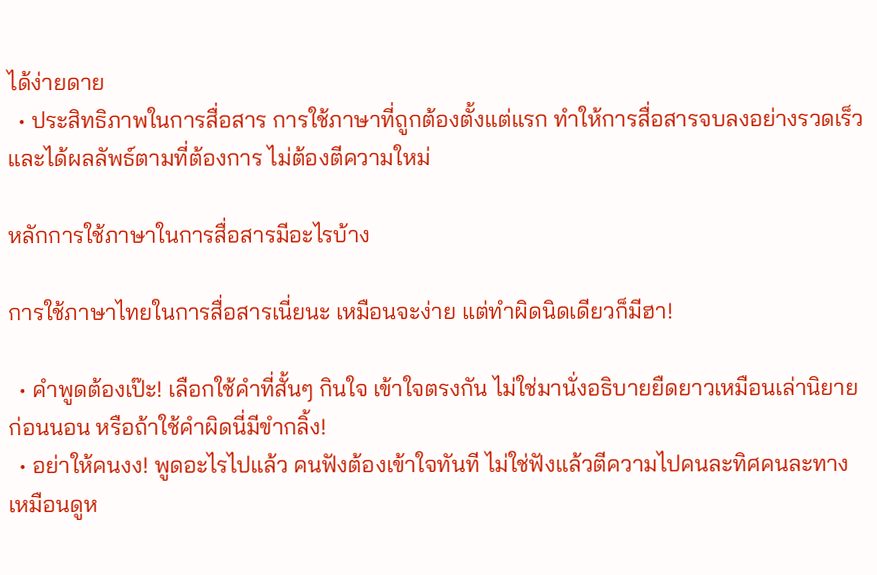ได้ง่ายดาย
  • ประสิทธิภาพในการสื่อสาร การใช้ภาษาที่ถูกต้องตั้งแต่แรก ทำให้การสื่อสารจบลงอย่างรวดเร็วและได้ผลลัพธ์ตามที่ต้องการ ไม่ต้องตีความใหม่

หลักการใช้ภาษาในการสื่อสารมีอะไรบ้าง

การใช้ภาษาไทยในการสื่อสารเนี่ยนะ เหมือนจะง่าย แต่ทำผิดนิดเดียวก็มีฮา!

  • คำพูดต้องเป๊ะ! เลือกใช้คำที่สั้นๆ กินใจ เข้าใจตรงกัน ไม่ใช่มานั่งอธิบายยืดยาวเหมือนเล่านิยายก่อนนอน หรือถ้าใช้คำผิดนี่มีขำกลิ้ง!
  • อย่าให้คนงง! พูดอะไรไปแล้ว คนฟังต้องเข้าใจทันที ไม่ใช่ฟังแล้วตีความไปคนละทิศคนละทาง เหมือนดูห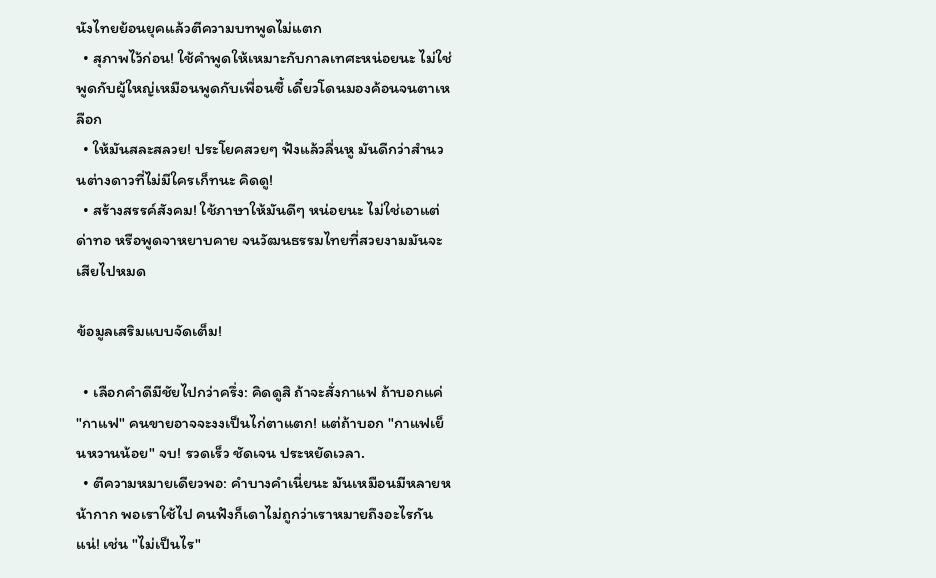นังไทยย้อนยุคแล้วตีความบทพูดไม่แตก
  • สุภาพไว้ก่อน! ใช้คำพูดให้เหมาะกับกาลเทศะหน่อยนะ ไม่ใช่พูดกับผู้ใหญ่เหมือนพูดกับเพื่อนซี้ เดี๋ยวโดนมองค้อนจนตาเหลือก
  • ให้มันสละสลวย! ประโยคสวยๆ ฟังแล้วลื่นหู มันดีกว่าสำนวนต่างดาวที่ไม่มีใครเก็ทนะ คิดดู!
  • สร้างสรรค์สังคม! ใช้ภาษาให้มันดีๆ หน่อยนะ ไม่ใช่เอาแต่ด่าทอ หรือพูดจาหยาบคาย จนวัฒนธรรมไทยที่สวยงามมันจะเสียไปหมด

ข้อมูลเสริมแบบจัดเต็ม!

  • เลือกคำดีมีชัยไปกว่าครึ่ง: คิดดูสิ ถ้าจะสั่งกาแฟ ถ้าบอกแค่ "กาแฟ" คนขายอาจจะงงเป็นไก่ตาแตก! แต่ถ้าบอก "กาแฟเย็นหวานน้อย" จบ! รวดเร็ว ชัดเจน ประหยัดเวลา.
  • ตีความหมายเดียวพอ: คำบางคำเนี่ยนะ มันเหมือนมีหลายหน้ากาก พอเราใช้ไป คนฟังก็เดาไม่ถูกว่าเราหมายถึงอะไรกันแน่! เช่น "ไม่เป็นไร"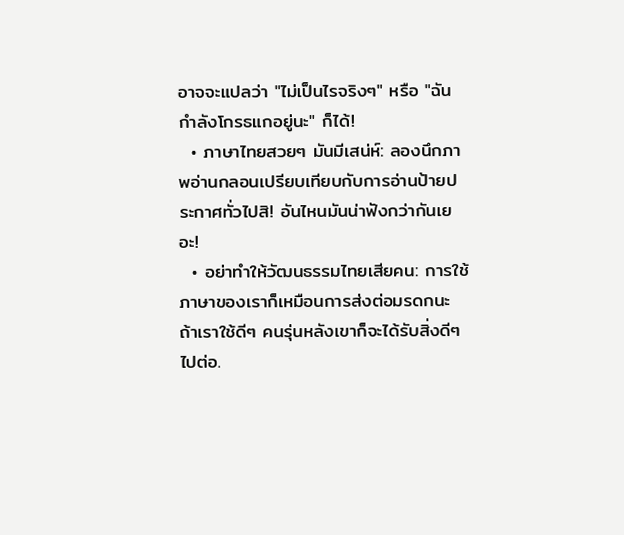อาจจะแปลว่า "ไม่เป็นไรจริงๆ" หรือ "ฉันกำลังโกรธแกอยู่นะ" ก็ได้!
  • ภาษาไทยสวยๆ มันมีเสน่ห์: ลองนึกภาพอ่านกลอนเปรียบเทียบกับการอ่านป้ายประกาศทั่วไปสิ! อันไหนมันน่าฟังกว่ากันเยอะ!
  • อย่าทำให้วัฒนธรรมไทยเสียคน: การใช้ภาษาของเราก็เหมือนการส่งต่อมรดกนะ ถ้าเราใช้ดีๆ คนรุ่นหลังเขาก็จะได้รับสิ่งดีๆ ไปต่อ.